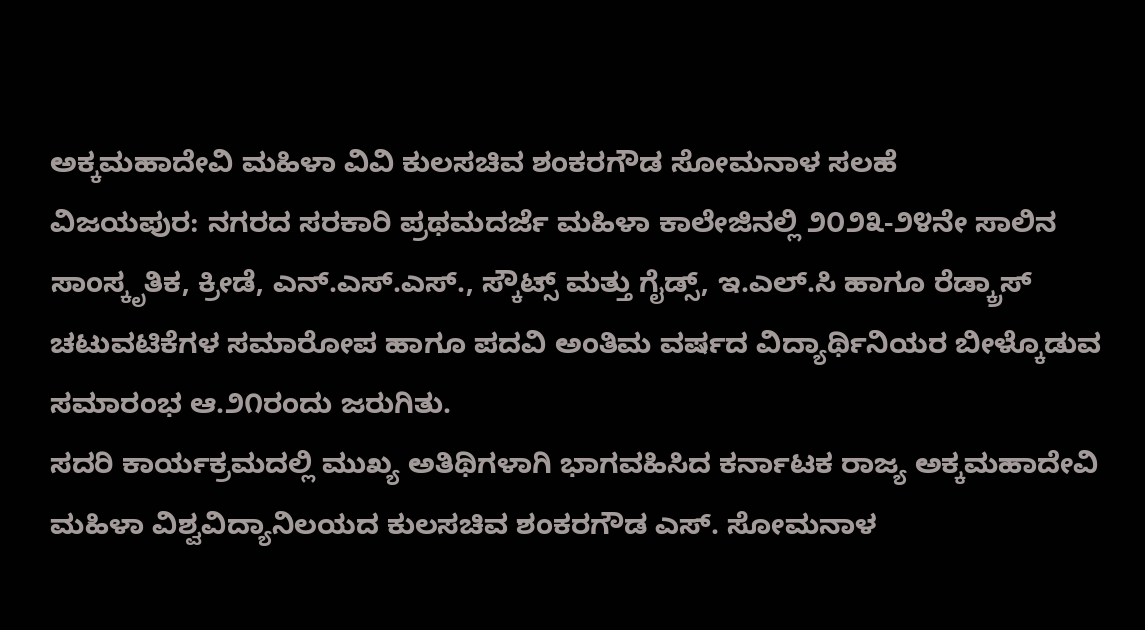ಅಕ್ಕಮಹಾದೇವಿ ಮಹಿಳಾ ವಿವಿ ಕುಲಸಚಿವ ಶಂಕರಗೌಡ ಸೋಮನಾಳ ಸಲಹೆ
ವಿಜಯಪುರ: ನಗರದ ಸರಕಾರಿ ಪ್ರಥಮದರ್ಜೆ ಮಹಿಳಾ ಕಾಲೇಜಿನಲ್ಲಿ ೨೦೨೩-೨೪ನೇ ಸಾಲಿನ ಸಾಂಸ್ಕೃತಿಕ, ಕ್ರೀಡೆ, ಎನ್.ಎಸ್.ಎಸ್., ಸ್ಕೌಟ್ಸ್ ಮತ್ತು ಗೈಡ್ಸ್, ಇ.ಎಲ್.ಸಿ ಹಾಗೂ ರೆಡ್ಕ್ರಾಸ್ ಚಟುವಟಿಕೆಗಳ ಸಮಾರೋಪ ಹಾಗೂ ಪದವಿ ಅಂತಿಮ ವರ್ಷದ ವಿದ್ಯಾರ್ಥಿನಿಯರ ಬೀಳ್ಕೊಡುವ ಸಮಾರಂಭ ಆ.೨೧ರಂದು ಜರುಗಿತು.
ಸದರಿ ಕಾರ್ಯಕ್ರಮದಲ್ಲಿ ಮುಖ್ಯ ಅತಿಥಿಗಳಾಗಿ ಭಾಗವಹಿಸಿದ ಕರ್ನಾಟಕ ರಾಜ್ಯ ಅಕ್ಕಮಹಾದೇವಿ ಮಹಿಳಾ ವಿಶ್ವವಿದ್ಯಾನಿಲಯದ ಕುಲಸಚಿವ ಶಂಕರಗೌಡ ಎಸ್. ಸೋಮನಾಳ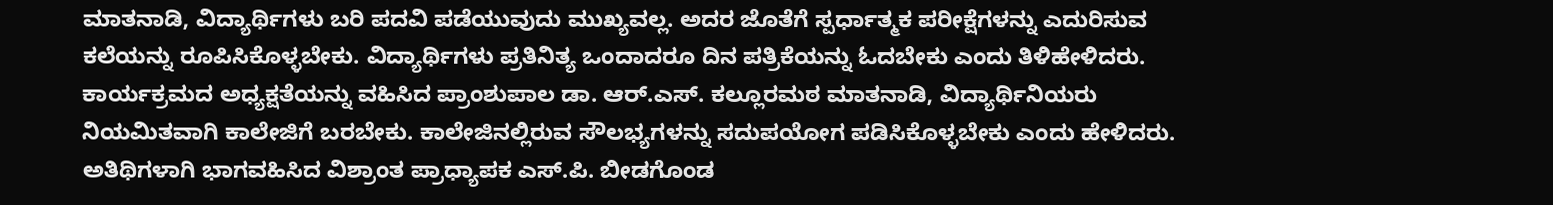ಮಾತನಾಡಿ, ವಿದ್ಯಾರ್ಥಿಗಳು ಬರಿ ಪದವಿ ಪಡೆಯುವುದು ಮುಖ್ಯವಲ್ಲ. ಅದರ ಜೊತೆಗೆ ಸ್ಪರ್ಧಾತ್ಮಕ ಪರೀಕ್ಷೆಗಳನ್ನು ಎದುರಿಸುವ ಕಲೆಯನ್ನು ರೂಪಿಸಿಕೊಳ್ಳಬೇಕು. ವಿದ್ಯಾರ್ಥಿಗಳು ಪ್ರತಿನಿತ್ಯ ಒಂದಾದರೂ ದಿನ ಪತ್ರಿಕೆಯನ್ನು ಓದಬೇಕು ಎಂದು ತಿಳಿಹೇಳಿದರು.
ಕಾರ್ಯಕ್ರಮದ ಅಧ್ಯಕ್ಷತೆಯನ್ನು ವಹಿಸಿದ ಪ್ರಾಂಶುಪಾಲ ಡಾ. ಆರ್.ಎಸ್. ಕಲ್ಲೂರಮಠ ಮಾತನಾಡಿ, ವಿದ್ಯಾರ್ಥಿನಿಯರು ನಿಯಮಿತವಾಗಿ ಕಾಲೇಜಿಗೆ ಬರಬೇಕು. ಕಾಲೇಜಿನಲ್ಲಿರುವ ಸೌಲಭ್ಯಗಳನ್ನು ಸದುಪಯೋಗ ಪಡಿಸಿಕೊಳ್ಳಬೇಕು ಎಂದು ಹೇಳಿದರು.
ಅತಿಥಿಗಳಾಗಿ ಭಾಗವಹಿಸಿದ ವಿಶ್ರಾಂತ ಪ್ರಾಧ್ಯಾಪಕ ಎಸ್.ಪಿ. ಬೀಡಗೊಂಡ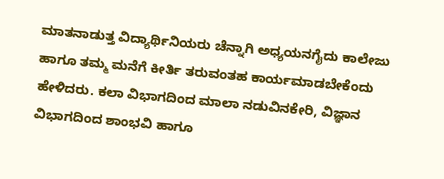ಮಾತನಾಡುತ್ತ ವಿದ್ಯಾರ್ಥಿನಿಯರು ಚೆನ್ನಾಗಿ ಅಧ್ಯಯನಗೈದು ಕಾಲೇಜು ಹಾಗೂ ತಮ್ಮ ಮನೆಗೆ ಕೀರ್ತಿ ತರುವಂತಹ ಕಾರ್ಯಮಾಡಬೇಕೆಂದು ಹೇಳಿದರು. ಕಲಾ ವಿಭಾಗದಿಂದ ಮಾಲಾ ನಡುವಿನಕೇರಿ, ವಿಜ್ಞಾನ ವಿಭಾಗದಿಂದ ಶಾಂಭವಿ ಹಾಗೂ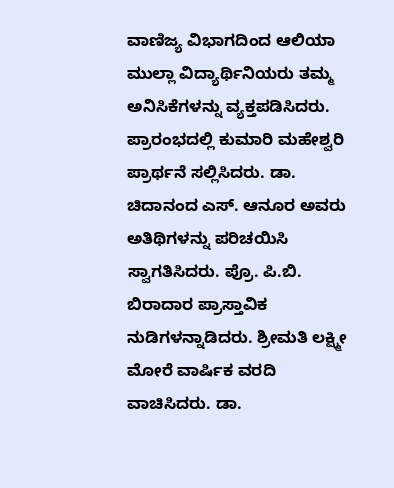ವಾಣಿಜ್ಯ ವಿಭಾಗದಿಂದ ಆಲಿಯಾ ಮುಲ್ಲಾ ವಿದ್ಯಾರ್ಥಿನಿಯರು ತಮ್ಮ ಅನಿಸಿಕೆಗಳನ್ನು ವ್ಯಕ್ತಪಡಿಸಿದರು.
ಪ್ರಾರಂಭದಲ್ಲಿ ಕುಮಾರಿ ಮಹೇಶ್ವರಿ ಪ್ರಾರ್ಥನೆ ಸಲ್ಲಿಸಿದರು. ಡಾ. ಚಿದಾನಂದ ಎಸ್. ಆನೂರ ಅವರು ಅತಿಥಿಗಳನ್ನು ಪರಿಚಯಿಸಿ ಸ್ವಾಗತಿಸಿದರು. ಪ್ರೊ. ಪಿ.ಬಿ. ಬಿರಾದಾರ ಪ್ರಾಸ್ತಾವಿಕ ನುಡಿಗಳನ್ನಾಡಿದರು. ಶ್ರೀಮತಿ ಲಕ್ಷ್ಮೀ ಮೋರೆ ವಾರ್ಷಿಕ ವರದಿ ವಾಚಿಸಿದರು. ಡಾ.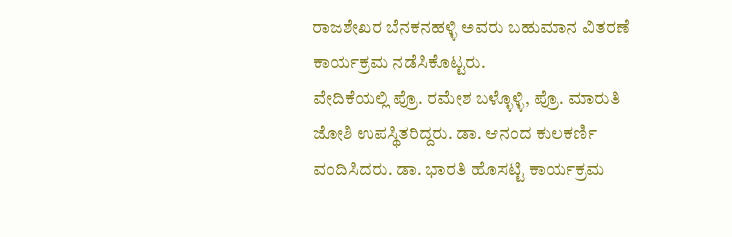ರಾಜಶೇಖರ ಬೆನಕನಹಳ್ಳಿ ಅವರು ಬಹುಮಾನ ವಿತರಣೆ ಕಾರ್ಯಕ್ರಮ ನಡೆಸಿಕೊಟ್ಟರು.
ವೇದಿಕೆಯಲ್ಲಿ ಪ್ರೊ. ರಮೇಶ ಬಳ್ಳೊಳ್ಳಿ, ಪ್ರೊ. ಮಾರುತಿ ಜೋಶಿ ಉಪಸ್ಥಿತರಿದ್ದರು. ಡಾ. ಆನಂದ ಕುಲಕರ್ಣಿ ವಂದಿಸಿದರು. ಡಾ. ಭಾರತಿ ಹೊಸಟ್ಟಿ ಕಾರ್ಯಕ್ರಮ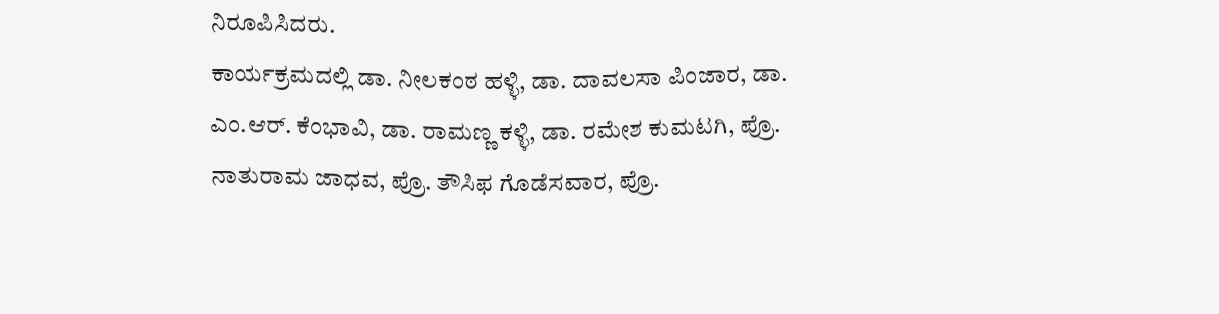ನಿರೂಪಿಸಿದರು.
ಕಾರ್ಯಕ್ರಮದಲ್ಲಿ ಡಾ. ನೀಲಕಂಠ ಹಳ್ಳಿ, ಡಾ. ದಾವಲಸಾ ಪಿಂಜಾರ, ಡಾ. ಎಂ.ಆರ್. ಕೆಂಭಾವಿ, ಡಾ. ರಾಮಣ್ಣ ಕಳ್ಳಿ, ಡಾ. ರಮೇಶ ಕುಮಟಗಿ, ಪ್ರೊ. ನಾತುರಾಮ ಜಾಧವ, ಪ್ರೊ. ತೌಸಿಫ ಗೊಡೆಸವಾರ, ಪ್ರೊ.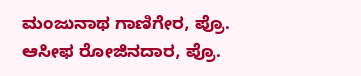ಮಂಜುನಾಥ ಗಾಣಿಗೇರ, ಪ್ರೊ. ಆಸೀಫ ರೋಜಿನದಾರ, ಪ್ರೊ.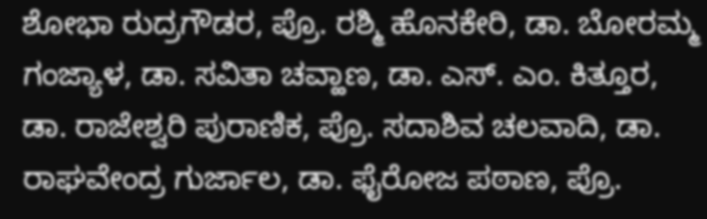ಶೋಭಾ ರುದ್ರಗೌಡರ, ಪ್ರೊ. ರಶ್ಮಿ ಹೊನಕೇರಿ, ಡಾ. ಬೋರಮ್ಮ ಗಂಜ್ಯಾಳ, ಡಾ. ಸವಿತಾ ಚವ್ಹಾಣ, ಡಾ. ಎಸ್. ಎಂ. ಕಿತ್ತೂರ, ಡಾ. ರಾಜೇಶ್ವರಿ ಪುರಾಣಿಕ, ಪ್ರೊ. ಸದಾಶಿವ ಚಲವಾದಿ, ಡಾ. ರಾಘವೇಂದ್ರ ಗುರ್ಜಾಲ, ಡಾ. ಫೈರೋಜ ಪಠಾಣ, ಪ್ರೊ.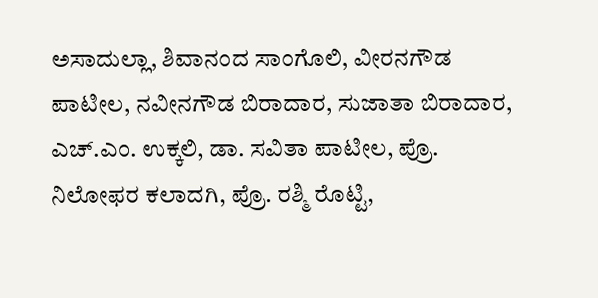ಅಸಾದುಲ್ಲಾ, ಶಿವಾನಂದ ಸಾಂಗೊಲಿ, ವೀರನಗೌಡ ಪಾಟೀಲ, ನವೀನಗೌಡ ಬಿರಾದಾರ, ಸುಜಾತಾ ಬಿರಾದಾರ, ಎಚ್.ಎಂ. ಉಕ್ಕಲಿ, ಡಾ. ಸವಿತಾ ಪಾಟೀಲ, ಪ್ರೊ. ನಿಲೋಫರ ಕಲಾದಗಿ, ಪ್ರೊ. ರಶ್ಮಿ ರೊಟ್ಟಿ,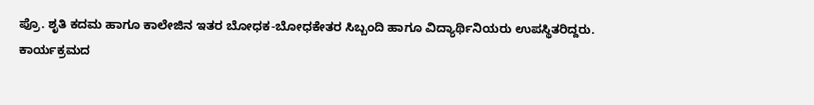ಪ್ರೊ. ಶೃತಿ ಕದಮ ಹಾಗೂ ಕಾಲೇಜಿನ ಇತರ ಬೋಧಕ-ಬೋಧಕೇತರ ಸಿಬ್ಬಂದಿ ಹಾಗೂ ವಿದ್ಯಾರ್ಥಿನಿಯರು ಉಪಸ್ಥಿತರಿದ್ದರು.
ಕಾರ್ಯಕ್ರಮದ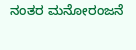ನಂತರ ಮನೋರಂಜನೆ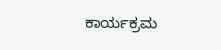ಕಾರ್ಯಕ್ರಮ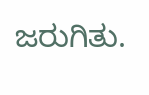ಜರುಗಿತು.